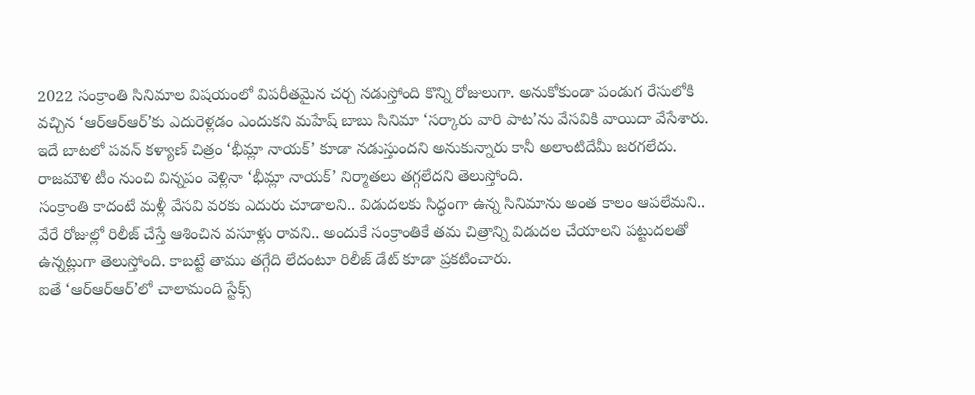2022 సంక్రాంతి సినిమాల విషయంలో విపరీతమైన చర్చ నడుస్తోంది కొన్ని రోజులుగా. అనుకోకుండా పండుగ రేసులోకి వచ్చిన ‘ఆర్ఆర్ఆర్’కు ఎదురెళ్లడం ఎందుకని మహేష్ బాబు సినిమా ‘సర్కారు వారి పాట’ను వేసవికి వాయిదా వేసేశారు. ఇదే బాటలో పవన్ కళ్యాణ్ చిత్రం ‘భీమ్లా నాయక్’ కూడా నడుస్తుందని అనుకున్నారు కానీ అలాంటిదేమీ జరగలేదు. రాజమౌళి టీం నుంచి విన్నపం వెళ్లినా ‘భీమ్లా నాయక్’ నిర్మాతలు తగ్గలేదని తెలుస్తోంది.
సంక్రాంతి కాదంటే మళ్లీ వేసవి వరకు ఎదురు చూడాలని.. విడుదలకు సిద్ధంగా ఉన్న సినిమాను అంత కాలం ఆపలేమని.. వేరే రోజుల్లో రిలీజ్ చేస్తే ఆశించిన వసూళ్లు రావని.. అందుకే సంక్రాంతికే తమ చిత్రాన్ని విడుదల చేయాలని పట్టుదలతో ఉన్నట్లుగా తెలుస్తోంది. కాబట్టే తాము తగ్గేది లేదంటూ రిలీజ్ డేట్ కూడా ప్రకటించారు.
ఐతే ‘ఆర్ఆర్ఆర్’లో చాలామంది స్టేక్స్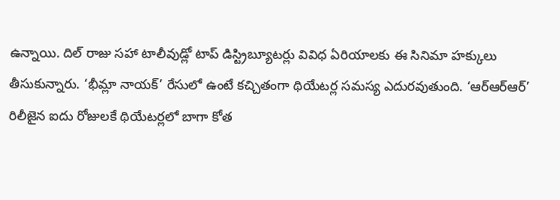ఉన్నాయి. దిల్ రాజు సహా టాలీవుడ్లో టాప్ డిస్ట్రిబ్యూటర్లు వివిధ ఏరియాలకు ఈ సినిమా హక్కులు తీసుకున్నారు. ‘భీమ్లా నాయక్’ రేసులో ఉంటే కచ్చితంగా థియేటర్ల సమస్య ఎదురవుతుంది. ‘ఆర్ఆర్ఆర్’ రిలీజైన ఐదు రోజులకే థియేటర్లలో బాగా కోత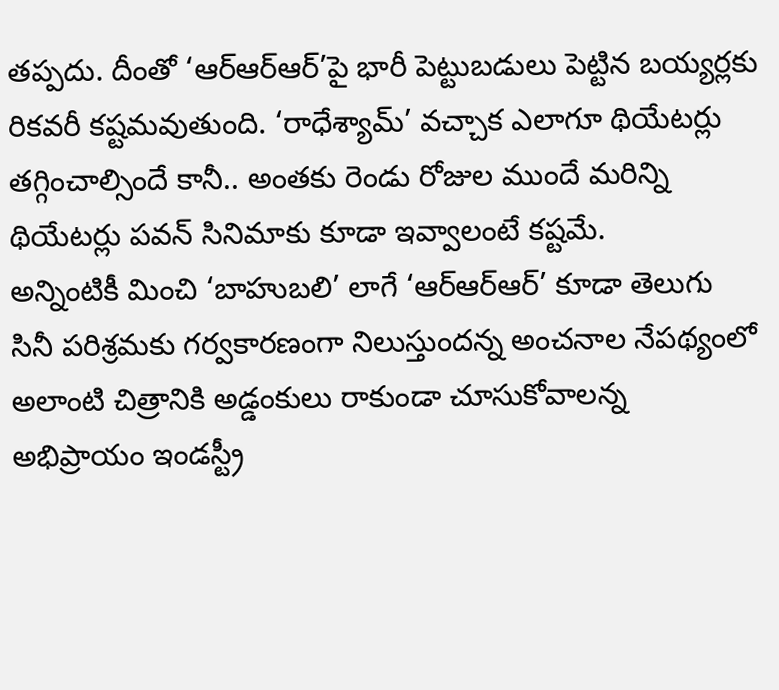తప్పదు. దీంతో ‘ఆర్ఆర్ఆర్’పై భారీ పెట్టుబడులు పెట్టిన బయ్యర్లకు రికవరీ కష్టమవుతుంది. ‘రాధేశ్యామ్’ వచ్చాక ఎలాగూ థియేటర్లు తగ్గించాల్సిందే కానీ.. అంతకు రెండు రోజుల ముందే మరిన్ని థియేటర్లు పవన్ సినిమాకు కూడా ఇవ్వాలంటే కష్టమే.
అన్నింటికీ మించి ‘బాహుబలి’ లాగే ‘ఆర్ఆర్ఆర్’ కూడా తెలుగు సినీ పరిశ్రమకు గర్వకారణంగా నిలుస్తుందన్న అంచనాల నేపథ్యంలో అలాంటి చిత్రానికి అడ్డంకులు రాకుండా చూసుకోవాలన్న అభిప్రాయం ఇండస్ట్రీ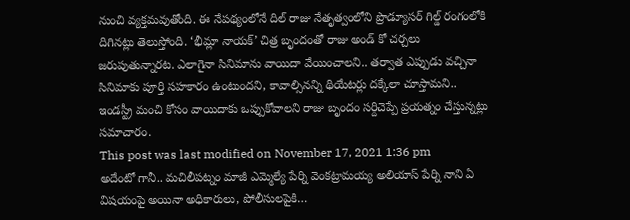నుంచి వ్యక్తమవుతోంది. ఈ నేపథ్యంలోనే దిల్ రాజు నేతృత్వంలోని ప్రొడ్యూసర్ గిల్డ్ రంగంలోకి దిగినట్లు తెలుస్తోంది. ‘భీమ్లా నాయక్’ చిత్ర బృందంతో రాజు అండ్ కో చర్చలు జరుపుతున్నారట. ఎలాగైనా సినిమాను వాయిదా వేయించాలని.. తర్వాత ఎప్పుడు వచ్చినా సినిమాకు పూర్తి సహకారం ఉంటుందని, కావాల్సినన్ని థియేటర్లు దక్కేలా చూస్తామని.. ఇండస్ట్రీ మంచి కోసం వాయిదాకు ఒప్పుకోవాలని రాజు బృందం సర్దిచెప్పే ప్రయత్నం చేస్తున్నట్లు సమాచారం.
This post was last modified on November 17, 2021 1:36 pm
అదేంటో గానీ.. మచిలీపట్నం మాజీ ఎమ్మెల్యే పేర్ని వెంకట్రామయ్య అలియాస్ పేర్ని నాని ఏ విషయంపై అయినా అధికారులు, పోలీసులపైకి…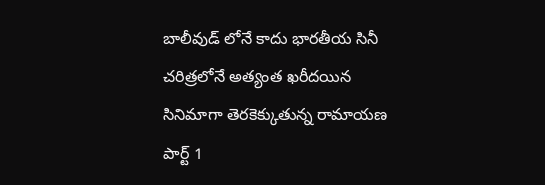బాలీవుడ్ లోనే కాదు భారతీయ సినీ చరిత్రలోనే అత్యంత ఖరీదయిన సినిమాగా తెరకెక్కుతున్న రామాయణ పార్ట్ 1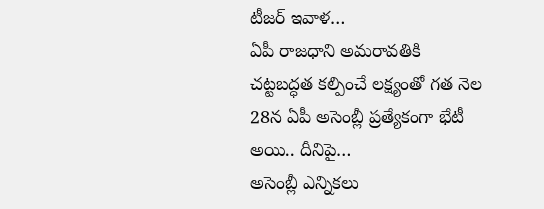టీజర్ ఇవాళ…
ఏపీ రాజధాని అమరావతికి చట్టబద్ధత కల్పించే లక్ష్యంతో గత నెల 28న ఏపీ అసెంబ్లీ ప్రత్యేకంగా భేటీ అయి.. దీనిపై…
అసెంబ్లీ ఎన్నికలు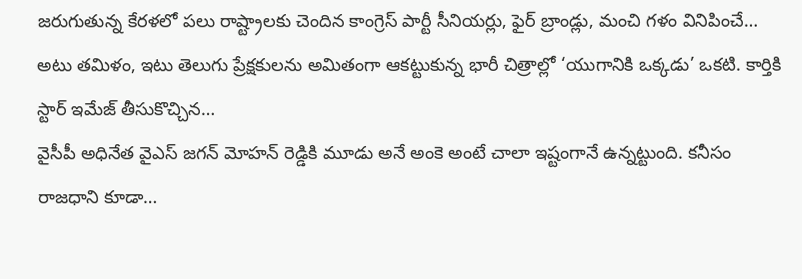జరుగుతున్న కేరళలో పలు రాష్ట్రాలకు చెందిన కాంగ్రెస్ పార్టీ సీనియర్లు, ఫైర్ బ్రాండ్లు, మంచి గళం వినిపించే…
అటు తమిళం, ఇటు తెలుగు ప్రేక్షకులను అమితంగా ఆకట్టుకున్న భారీ చిత్రాల్లో ‘యుగానికి ఒక్కడు’ ఒకటి. కార్తికి స్టార్ ఇమేజ్ తీసుకొచ్చిన…
వైసీపీ అధినేత వైఎస్ జగన్ మోహన్ రెడ్డికి మూడు అనే అంకె అంటే చాలా ఇష్టంగానే ఉన్నట్టుంది. కనీసం రాజధాని కూడా…